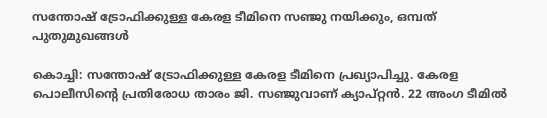സന്തോഷ് ട്രോഫിക്കുള്ള കേരള ടീമിനെ സഞ്ജു നയിക്കും, ഒമ്പത് പുതുമുഖങ്ങൾ

കൊച്ചി: സന്തോഷ് ട്രോഫിക്കുള്ള കേരള ടീമിനെ പ്രഖ്യാപിച്ചു. കേരള പൊലീസിന്‍റെ പ്രതിരോധ താരം ജി. സഞ്ജുവാണ് ക്യാപ്റ്റൻ. 22 അംഗ ടീമിൽ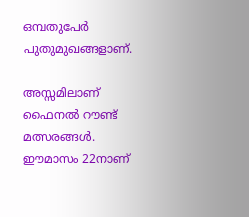ഒമ്പതുപേർ പുതുമുഖങ്ങളാണ്.

അസ്സമിലാണ് ഫൈനൽ റൗണ്ട് മത്സരങ്ങൾ. ഈമാസം 22നാണ്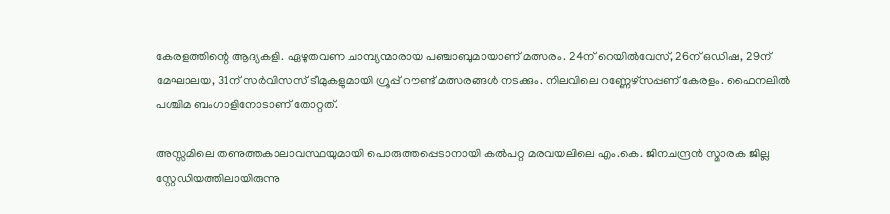കേരളത്തിന്റെ ആദ്യകളി. ഏഴുതവണ ചാമ്പ്യന്മാരായ പഞ്ചാബുമായാണ് മത്സരം. 24ന് റെയിൽവേസ്, 26ന് ഒഡിഷ, 29ന്‌ മേഘാലയ, 31ന് സർവിസസ് ടീമുകളുമായി ഗ്രൂപ്പ് റൗണ്ട് മത്സരങ്ങൾ നടക്കും. നിലവിലെ റണ്ണേഴ്സപ്പണ് കേരളം. ഫൈനലിൽ പശ്ചിമ ബംഗാളിനോടാണ് തോറ്റത്.

അസ്സമിലെ തണുത്തകാലാവസ്ഥയുമായി പൊരുത്തപ്പെടാനായി കൽപറ്റ മരവയലിലെ എം.കെ. ജിനചന്ദ്രൻ സ്മാരക ജില്ല സ്റ്റേഡിയത്തിലായിരുന്നു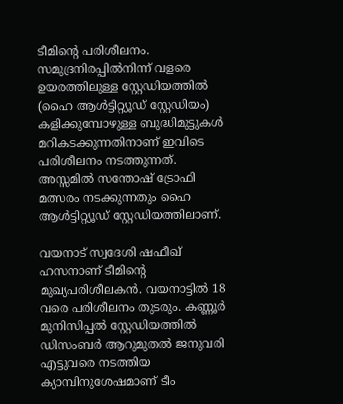ടീമിന്റെ പരിശീലനം. സമുദ്രനിരപ്പിൽനിന്ന് വളരെ ഉയരത്തിലുള്ള സ്റ്റേഡിയത്തിൽ (ഹൈ ആൾട്ടിറ്റ്യൂഡ്‌ സ്റ്റേഡിയം) കളിക്കുമ്പോഴുള്ള ബുദ്ധിമുട്ടുകൾ മറികടക്കുന്നതിനാണ് ഇവിടെ പരിശീലനം നടത്തുന്നത്. അസ്സമിൽ സന്തോഷ് ട്രോഫി മത്സരം നടക്കുന്നതും ഹൈ ആൾട്ടിറ്റ്യൂഡ് സ്റ്റേഡിയത്തിലാണ്.

വയനാട് സ്വദേശി ഷഫീഖ് ഹസനാണ് ടീമിന്‍റെ മുഖ്യപരിശീലകൻ. വയനാട്ടിൽ 18 വരെ പരിശീലനം തുടരും. കണ്ണൂർ മുനിസിപ്പൽ സ്റ്റേഡിയത്തിൽ ഡിസംബർ ആറുമുതൽ ജനുവരി എട്ടുവരെ നടത്തിയ ക്യാമ്പിനുശേഷമാണ് ടീം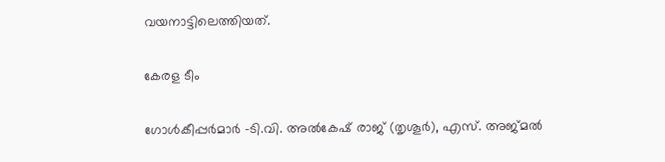വയനാട്ടിലെത്തിയത്.

കേരള ടീം

ഗോൾകീപ്പർമാർ -ടി.വി. അൽകേഷ് രാജ് (തൃശൂർ), എസ്. അജ്മൽ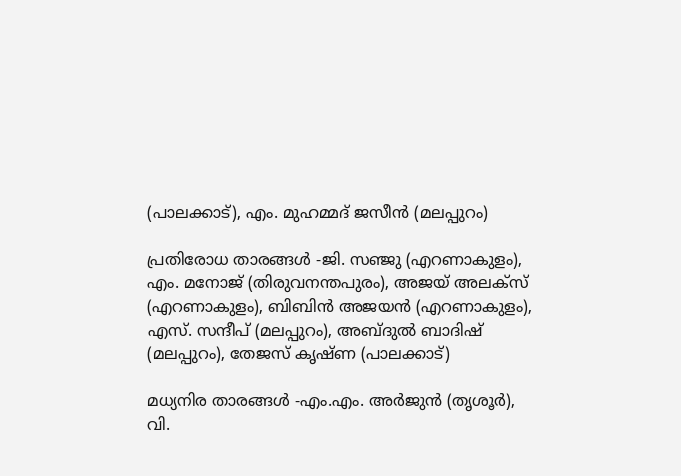(പാലക്കാട്), എം. മുഹമ്മദ് ജസീൻ (മലപ്പുറം)

പ്രതിരോധ താരങ്ങൾ -ജി. സഞ്ജു (എറണാകുളം), എം. മനോജ് (തിരുവനന്തപുരം), അജയ് അലക്സ് (എറണാകുളം), ബിബിൻ അജയൻ (എറണാകുളം), എസ്. സന്ദീപ് (മലപ്പുറം), അബ്ദുൽ ബാദിഷ് (മലപ്പുറം), തേജസ് കൃഷ്ണ (പാലക്കാട്)

മധ്യനിര താരങ്ങൾ -എം.എം. അർജുൻ (തൃശൂർ), വി.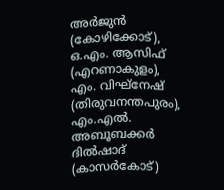അർജുൻ (കോഴിക്കോട്), ഒ.എം. ആസിഫ് (എറണാകുളം), എം. വിഘ്നേഷ് (തിരുവനന്തപുരം), എം.എൽ. അബൂബക്കർ ദിൽഷാദ് (കാസർകോട്)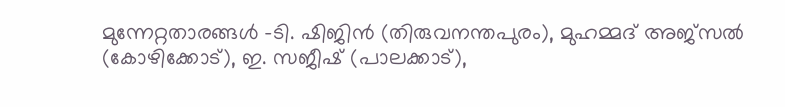മുന്നേറ്റതാരങ്ങൾ -ടി. ഷിജിൻ (തിരുവനന്തപുരം), മുഹമ്മദ് അജ്സൽ (കോഴിക്കോട്), ഇ. സജീഷ് (പാലക്കാട്),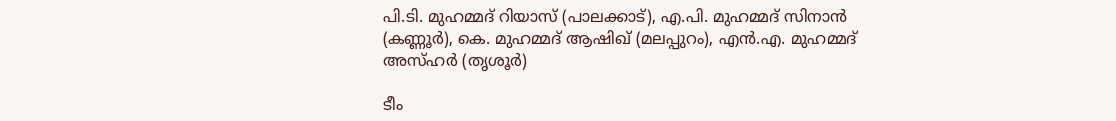പി.ടി. മുഹമ്മദ് റിയാസ് (പാലക്കാട്), എ.പി. മുഹമ്മദ് സിനാൻ (കണ്ണൂർ), കെ. മുഹമ്മദ് ആഷിഖ് (മലപ്പുറം), എൻ.എ. മുഹമ്മദ് അസ്ഹർ (തൃശൂർ)

ടീം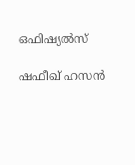ഒഫിഷ്യൽസ്

ഷഫീഖ് ഹസൻ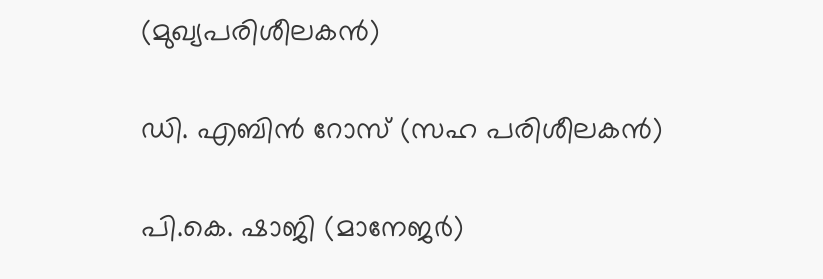(മുഖ്യപരിശീലകൻ)

ഡി. എബിൻ റോസ് (സഹ പരിശീലകൻ)

പി.കെ. ഷാജി (മാനേജർ)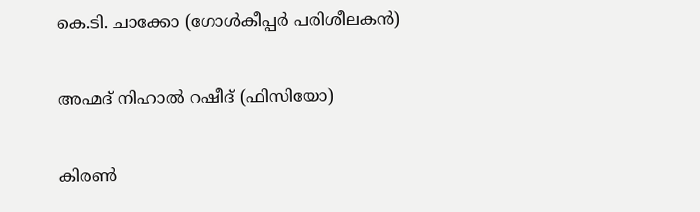കെ.ടി. ചാക്കോ (ഗോൾകീപ്പർ പരിശീലകൻ)

അഹ്മദ് നിഹാൽ റഷീദ് (ഫിസിയോ)

കിരൺ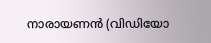നാരായണൻ (വിഡിയോ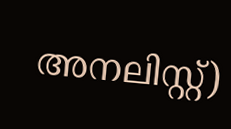അനലിസ്റ്റ്)